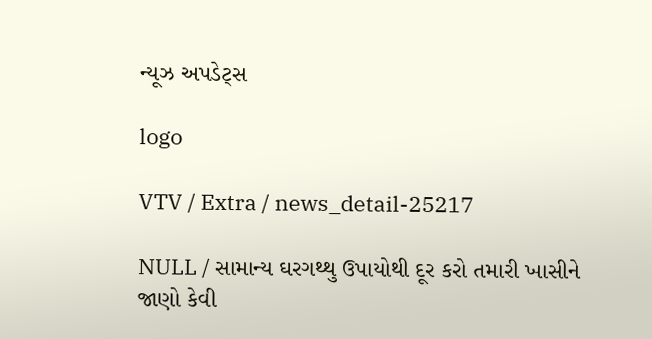ન્યૂઝ અપડેટ્સ

logo

VTV / Extra / news_detail-25217

NULL / સામાન્ય ઘરગથ્થુ ઉપાયોથી દૂર કરો તમારી ખાસીને જાણો કેવી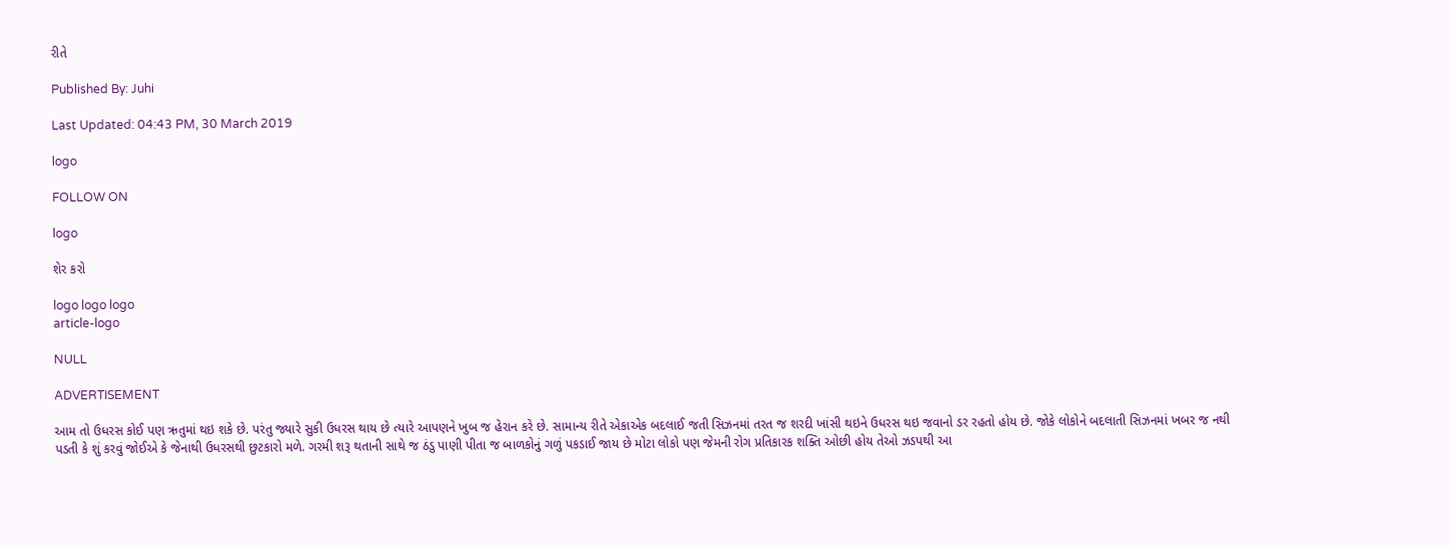રીતે

Published By: Juhi

Last Updated: 04:43 PM, 30 March 2019

logo

FOLLOW ON

logo

શેર કરો

logo logo logo
article-logo

NULL

ADVERTISEMENT

આમ તો ઉધરસ કોઈ પણ ઋતુમાં થઇ શકે છે. પરંતુ જ્યારે સુકી ઉધરસ થાય છે ત્યારે આપણને ખુબ જ હેરાન કરે છે. સામાન્ય રીતે એકાએક બદલાઈ જતી સિઝનમાં તરત જ શરદી ખાંસી થઇને ઉધરસ થઇ જવાનો ડર રહતો હોય છે. જોકે લોકોને બદલાતી સિઝનમાં ખબર જ નથી પડતી કે શું કરવું જોઈએ કે જેનાથી ઉધરસથી છુટકારો મળે. ગરમી શરૂ થતાની સાથે જ ઠંડુ પાણી પીતા જ બાળકોનું ગળું પકડાઈ જાય છે મોટા લોકો પણ જેમની રોગ પ્રતિકારક શક્તિ ઓછી હોય તેઓ ઝડપથી આ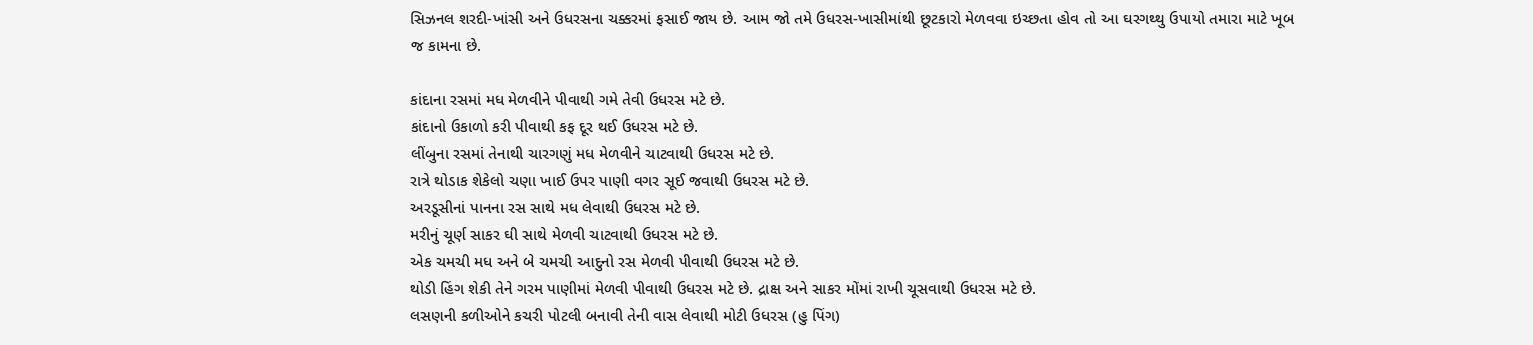સિઝનલ શરદી-ખાંસી અને ઉધરસના ચક્કરમાં ફસાઈ જાય છે. આમ જો તમે ઉધરસ-ખાસીમાંથી છૂટકારો મેળવવા ઇચ્છતા હોવ તો આ ઘરગથ્થુ ઉપાયો તમારા માટે ખૂબ જ કામના છે.

કાંદાના રસમાં મધ મેળવીને પીવાથી ગમે તેવી ઉધરસ મટે છે.
કાંદાનો ઉકાળો કરી પીવાથી કફ દૂર થઈ ઉધરસ મટે છે.
લીંબુના રસમાં તેનાથી ચારગણું મધ મેળવીને ચાટવાથી ઉધરસ મટે છે.
રાત્રે થોડાક શેકેલો ચણા ખાઈ ઉપર પાણી વગર સૂઈ જવાથી ઉધરસ મટે છે.
અરડૂસીનાં પાનના રસ સાથે મધ લેવાથી ઉધરસ મટે છે.
મરીનું ચૂર્ણ સાકર ઘી સાથે મેળવી ચાટવાથી ઉધરસ મટે છે.
એક ચમચી મધ અને બે ચમચી આદુનો રસ મેળવી પીવાથી ઉધરસ મટે છે.
થોડી હિંગ શેકી તેને ગરમ પાણીમાં મેળવી પીવાથી ઉધરસ મટે છે. દ્રાક્ષ અને સાકર મોંમાં રાખી ચૂસવાથી ઉધરસ મટે છે.
લસણની કળીઓને કચરી પોટલી બનાવી તેની વાસ લેવાથી મોટી ઉધરસ (હુ પિંગ)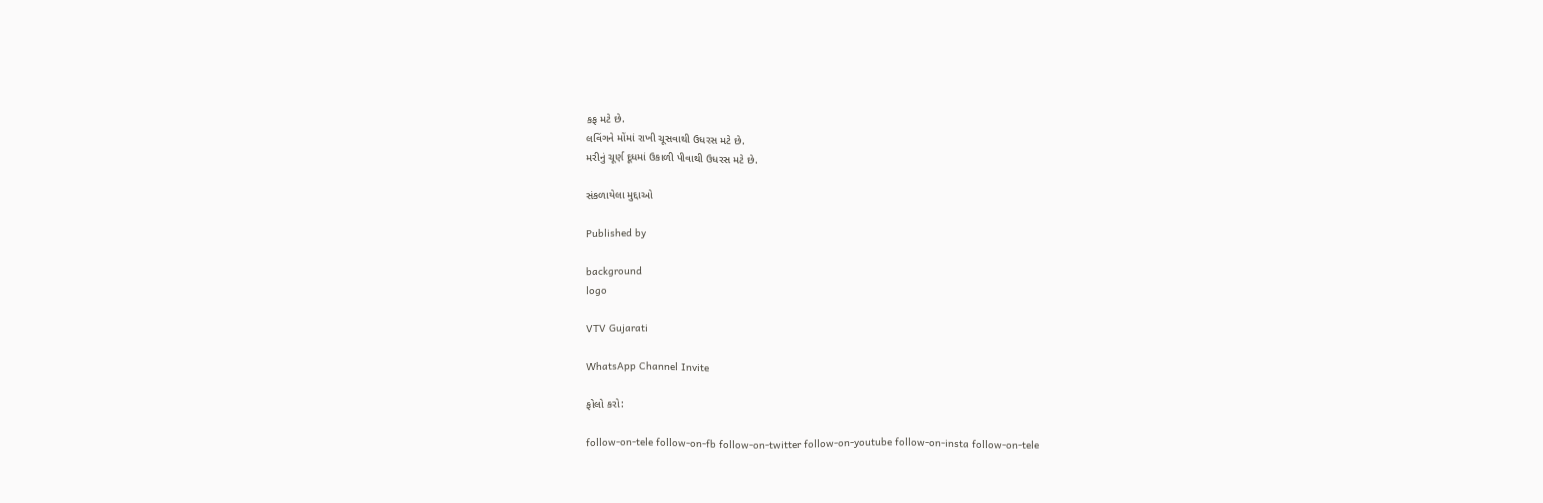કફ મટે છે.
લવિંગને મોંમાં રાખી ચૂસવાથી ઉધરસ મટે છે.
મરીનું ચૂર્ણ દૂધમાં ઉકાળી પીવાથી ઉધરસ મટે છે.

સંકળાયેલા મુદ્દાઓ

Published by

background
logo

VTV Gujarati

WhatsApp Channel Invite

ફોલો કરો:

follow-on-tele follow-on-fb follow-on-twitter follow-on-youtube follow-on-insta follow-on-tele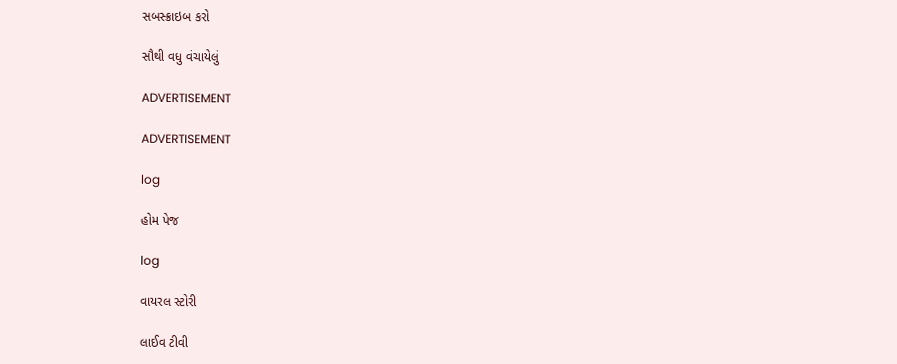સબસ્ક્રાઇબ કરો

સૌથી વધુ વંચાયેલું

ADVERTISEMENT

ADVERTISEMENT

log

હોમ પેજ

log

વાયરલ સ્ટોરી

લાઈવ ટીવી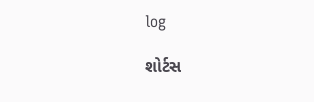log

શોર્ટસ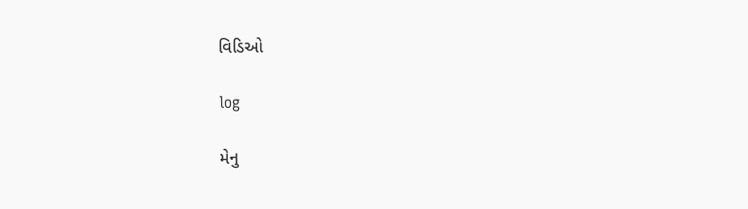વિડિઓ

log

મેનુ